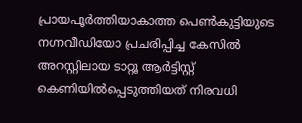പ്രായപൂര്‍ത്തിയാകാത്ത പെണ്‍കുട്ടിയുടെ നഗ്നവീഡിയോ പ്രചരിപ്പിച്ച കേസില്‍ അറസ്റ്റിലായ ടാറ്റൂ ആര്‍ട്ടിസ്റ്റ് കെണിയില്‍പ്പെടുത്തിയത് നിരവധി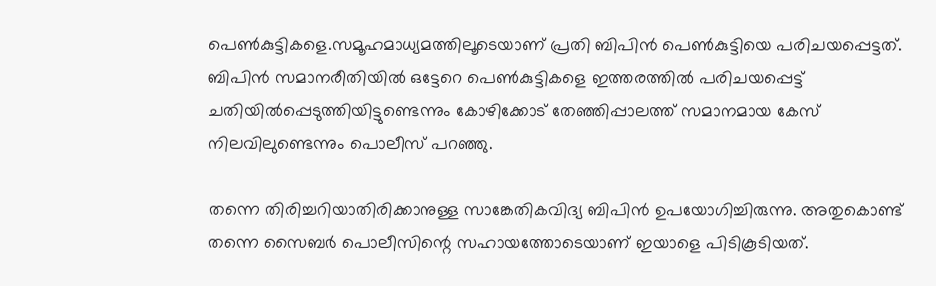പെണ്‍കുട്ടികളെ.സമൂഹമാധ്യമത്തിലൂടെയാണ് പ്രതി ബിപിന്‍ പെണ്‍കുട്ടിയെ പരിചയപ്പെട്ടത്. ബിപിന്‍ സമാനരീതിയില്‍ ഒട്ടേറെ പെണ്‍കുട്ടികളെ ഇത്തരത്തില്‍ പരിചയപ്പെട്ട് ചതിയില്‍പ്പെടുത്തിയിട്ടുണ്ടെന്നും കോഴിക്കോട് തേഞ്ഞിപ്പാലത്ത് സമാനമായ കേസ് നിലവിലുണ്ടെന്നും പൊലീസ് പറഞ്ഞു.

തന്നെ തിരിച്ചറിയാതിരിക്കാനുള്ള സാങ്കേതികവിദ്യ ബിപിന്‍ ഉപയോഗിച്ചിരുന്നു. അതുകൊണ്ട് തന്നെ സൈബര്‍ പൊലീസിന്റെ സഹായത്തോടെയാണ് ഇയാളെ പിടികൂടിയത്.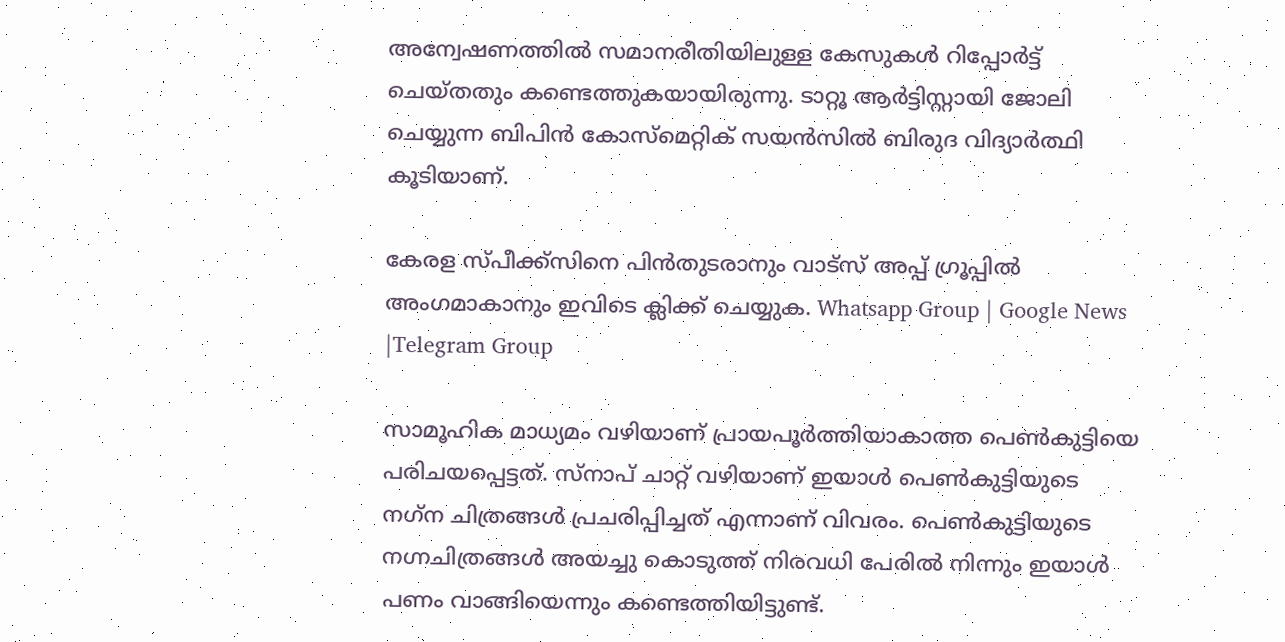അന്വേഷണത്തില്‍ സമാനരീതിയിലുള്ള കേസുകള്‍ റിപ്പോര്‍ട്ട് ചെയ്തതും കണ്ടെത്തുകയായിരുന്നു. ടാറ്റൂ ആര്‍ട്ടിസ്റ്റായി ജോലി ചെയ്യുന്ന ബിപിന്‍ കോസ്‌മെറ്റിക് സയന്‍സില്‍ ബിരുദ വിദ്യാര്‍ത്ഥി കൂടിയാണ്.

കേരള സ്പീക്ക്സിനെ പിൻതുടരാനും വാട്സ് അപ്പ് ഗ്രൂപ്പിൽ അംഗമാകാനും ഇവിടെ ക്ലിക്ക് ചെയ്യുക. Whatsapp Group | Google News |Telegram Group

സാമൂഹിക മാധ്യമം വഴിയാണ് പ്രായപൂര്‍ത്തിയാകാത്ത പെണ്‍കുട്ടിയെ പരിചയപ്പെട്ടത്. സ്നാപ് ചാറ്റ് വഴിയാണ് ഇയാള്‍ പെണ്‍കുട്ടിയുടെ നഗ്‌ന ചിത്രങ്ങള്‍ പ്രചരിപ്പിച്ചത് എന്നാണ് വിവരം. പെണ്‍കുട്ടിയുടെ നഗ്നചിത്രങ്ങള്‍ അയച്ചു കൊടുത്ത് നിരവധി പേരില്‍ നിന്നും ഇയാള്‍ പണം വാങ്ങിയെന്നും കണ്ടെത്തിയിട്ടുണ്ട്.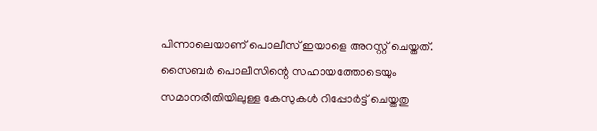പിന്നാലെയാണ് പൊലീസ് ഇയാളെ അറസ്റ്റ് ചെയ്തത്. സൈബര്‍ പൊലീസിന്റെ സഹായത്തോടെയും സമാനരീതിയിലുള്ള കേസുകള്‍ റിപ്പോര്‍ട്ട് ചെയ്തതു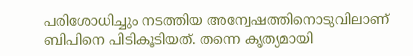പരിശോധിച്ചും നടത്തിയ അന്വേഷത്തിനൊടുവിലാണ് ബിപിനെ പിടികൂടിയത്. തന്നെ കൃത്യമായി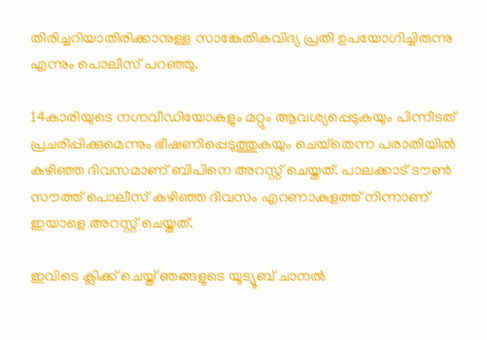തിരിച്ചറിയാതിരിക്കാനുള്ള സാങ്കേതികവിദ്യ പ്രതി ഉപയോഗിച്ചിരുന്നു എന്നും പൊലീസ് പറഞ്ഞു.

14കാരിയുടെ നഗ്നവീഡിയോകളും മറ്റും ആവശ്യപ്പെടുകയും പിന്നീടത് പ്രചരിപ്പിക്കുമെന്നും ഭീഷണിപ്പെടുത്തുകയും ചെയ്‌തെന്ന പരാതിയില്‍ കഴിഞ്ഞ ദിവസമാണ് ബിപിനെ അറസ്റ്റ് ചെയ്തത്. പാലക്കാട് ടൗണ്‍ സൗത്ത് പൊലീസ് കഴിഞ്ഞ ദിവസം എറണാകുളത്ത് നിന്നാണ് ഇയാളെ അറസ്റ്റ് ചെയ്തത്.

ഇവിടെ ക്ലിക്ക് ചെയ്ത് ഞങ്ങളുടെ യൂട്യൂബ് ചാനൽ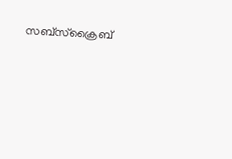സബ്സ്ക്രൈബ്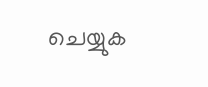ചെയ്യുക